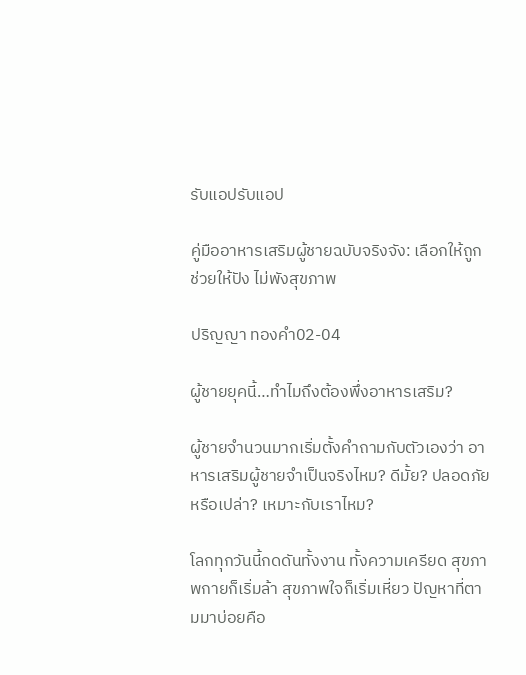รับแอปรับแอป

คู่มืออาหารเสริมผู้ชายฉบับจริงจัง: เลือกให้ถูก ช่วยให้ปัง ไม่พังสุขภาพ

ปริญญา ทองคำ02-04

ผู้ชายยุคนี้…ทำไมถึงต้องพึ่งอาหารเสริม?

ผู้ชายจำนวนมากเริ่มตั้งคำถามกับตัวเองว่า อาหารเสริมผู้ชายจำเป็นจริงไหม? ดีมั้ย? ปลอดภัยหรือเปล่า? เหมาะกับเราไหม?

โลกทุกวันนี้กดดันทั้งงาน ทั้งความเครียด สุขภาพกายก็เริ่มล้า สุขภาพใจก็เริ่มเหี่ยว ปัญหาที่ตามมาบ่อยคือ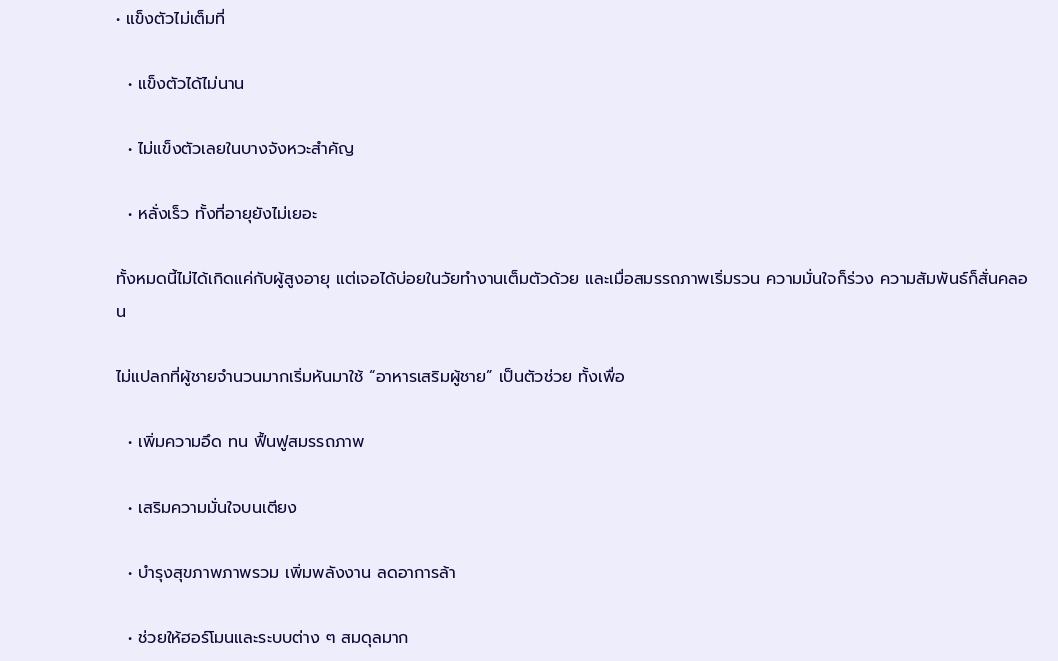• แข็งตัวไม่เต็มที่

  • แข็งตัวได้ไม่นาน

  • ไม่แข็งตัวเลยในบางจังหวะสำคัญ

  • หลั่งเร็ว ทั้งที่อายุยังไม่เยอะ

ทั้งหมดนี้ไม่ได้เกิดแค่กับผู้สูงอายุ แต่เจอได้บ่อยในวัยทำงานเต็มตัวด้วย และเมื่อสมรรถภาพเริ่มรวน ความมั่นใจก็ร่วง ความสัมพันธ์ก็สั่นคลอน

ไม่แปลกที่ผู้ชายจำนวนมากเริ่มหันมาใช้ “อาหารเสริมผู้ชาย” เป็นตัวช่วย ทั้งเพื่อ

  • เพิ่มความอึด ทน ฟื้นฟูสมรรถภาพ

  • เสริมความมั่นใจบนเตียง

  • บำรุงสุขภาพภาพรวม เพิ่มพลังงาน ลดอาการล้า

  • ช่วยให้ฮอร์โมนและระบบต่าง ๆ สมดุลมาก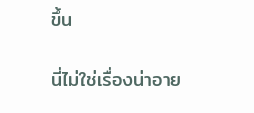ขึ้น

นี่ไม่ใช่เรื่องน่าอาย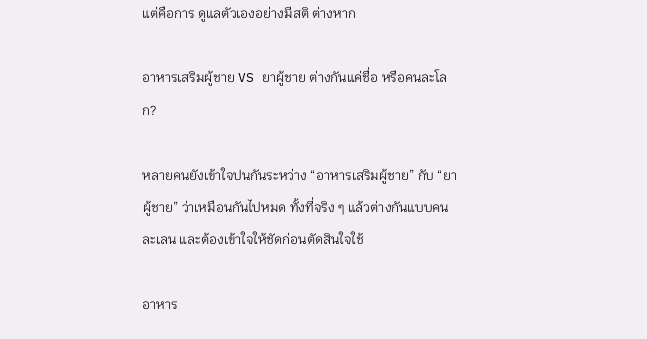แต่คือการ ดูแลตัวเองอย่างมีสติ ต่างหาก

อาหารเสริมผู้ชาย VS ยาผู้ชาย ต่างกันแค่ชื่อ หรือคนละโลก?

หลายคนยังเข้าใจปนกันระหว่าง “อาหารเสริมผู้ชาย” กับ “ยาผู้ชาย” ว่าเหมือนกันไปหมด ทั้งที่จริง ๆ แล้วต่างกันแบบคนละเลน และต้องเข้าใจให้ชัดก่อนตัดสินใจใช้

อาหาร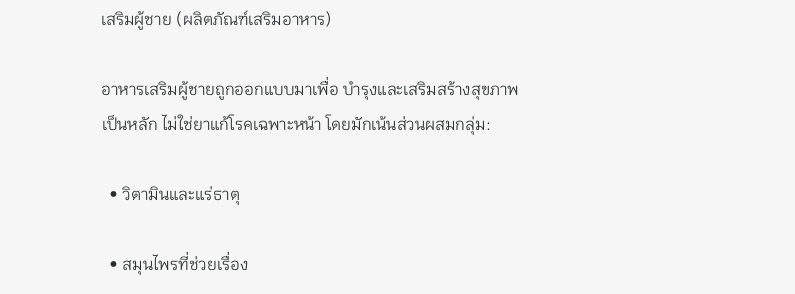เสริมผู้ชาย (ผลิตภัณฑ์เสริมอาหาร)

อาหารเสริมผู้ชายถูกออกแบบมาเพื่อ บำรุงและเสริมสร้างสุขภาพ เป็นหลัก ไม่ใช่ยาแก้โรคเฉพาะหน้า โดยมักเน้นส่วนผสมกลุ่ม:

  • วิตามินและแร่ธาตุ

  • สมุนไพรที่ช่วยเรื่อง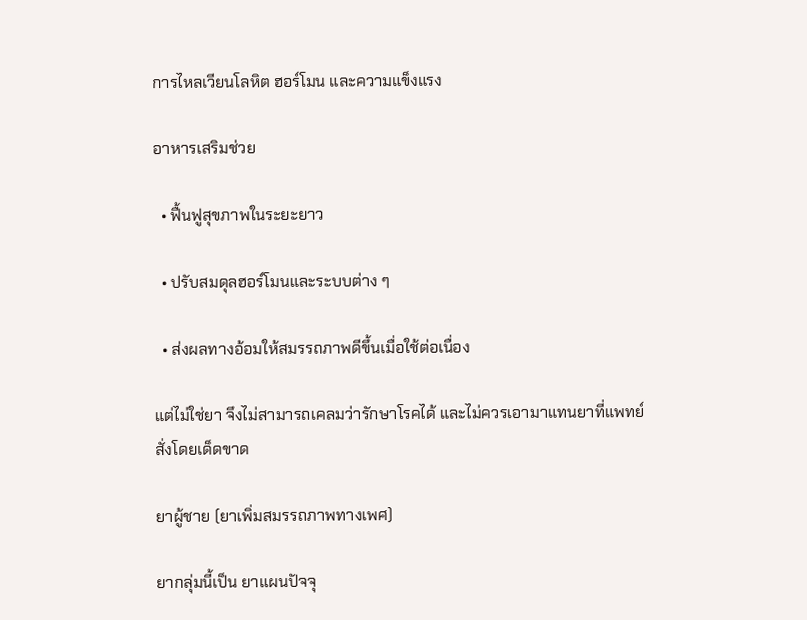การไหลเวียนโลหิต ฮอร์โมน และความแข็งแรง

อาหารเสริมช่วย

  • ฟื้นฟูสุขภาพในระยะยาว

  • ปรับสมดุลฮอร์โมนและระบบต่าง ๆ

  • ส่งผลทางอ้อมให้สมรรถภาพดีขึ้นเมื่อใช้ต่อเนื่อง

แต่ไม่ใช่ยา จึงไม่สามารถเคลมว่ารักษาโรคได้ และไม่ควรเอามาแทนยาที่แพทย์สั่งโดยเด็ดขาด

ยาผู้ชาย (ยาเพิ่มสมรรถภาพทางเพศ)

ยากลุ่มนี้เป็น ยาแผนปัจจุ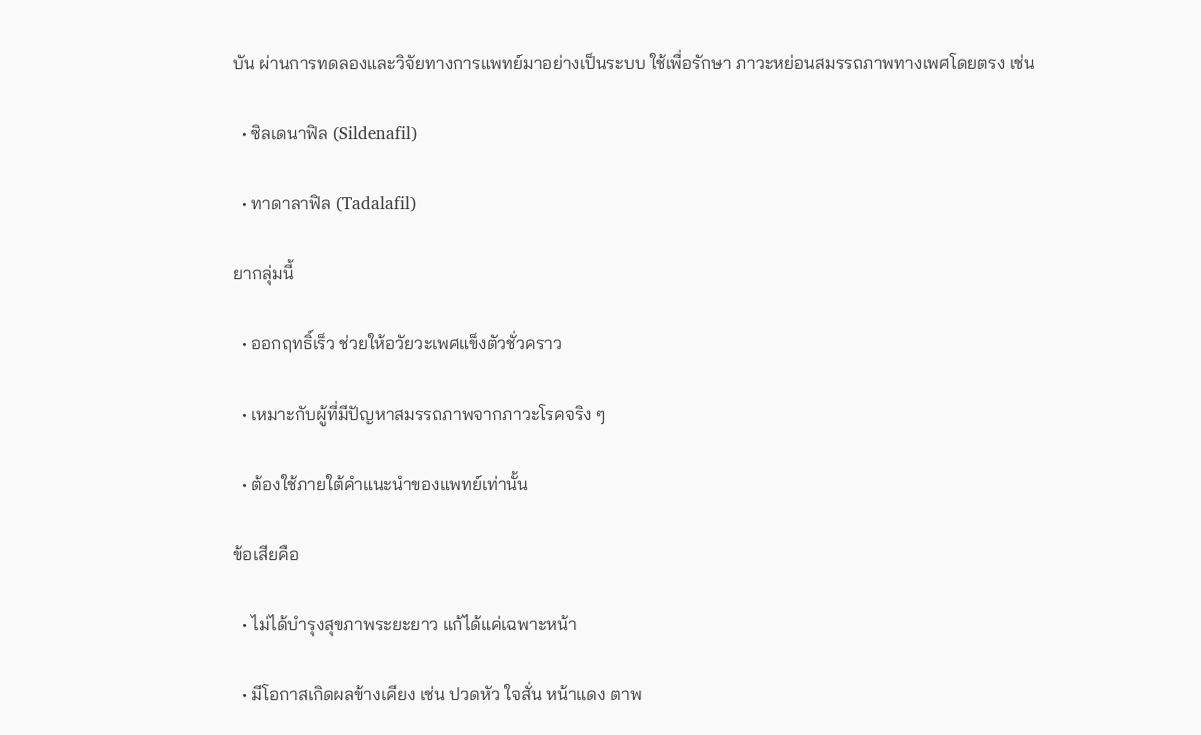บัน ผ่านการทดลองและวิจัยทางการแพทย์มาอย่างเป็นระบบ ใช้เพื่อรักษา ภาวะหย่อนสมรรถภาพทางเพศโดยตรง เช่น

  • ซิลเดนาฟิล (Sildenafil)

  • ทาดาลาฟิล (Tadalafil)

ยากลุ่มนี้

  • ออกฤทธิ์เร็ว ช่วยให้อวัยวะเพศแข็งตัวชั่วคราว

  • เหมาะกับผู้ที่มีปัญหาสมรรถภาพจากภาวะโรคจริง ๆ

  • ต้องใช้ภายใต้คำแนะนำของแพทย์เท่านั้น

ข้อเสียคือ

  • ไม่ได้บำรุงสุขภาพระยะยาว แก้ได้แค่เฉพาะหน้า

  • มีโอกาสเกิดผลข้างเคียง เช่น ปวดหัว ใจสั่น หน้าแดง ตาพ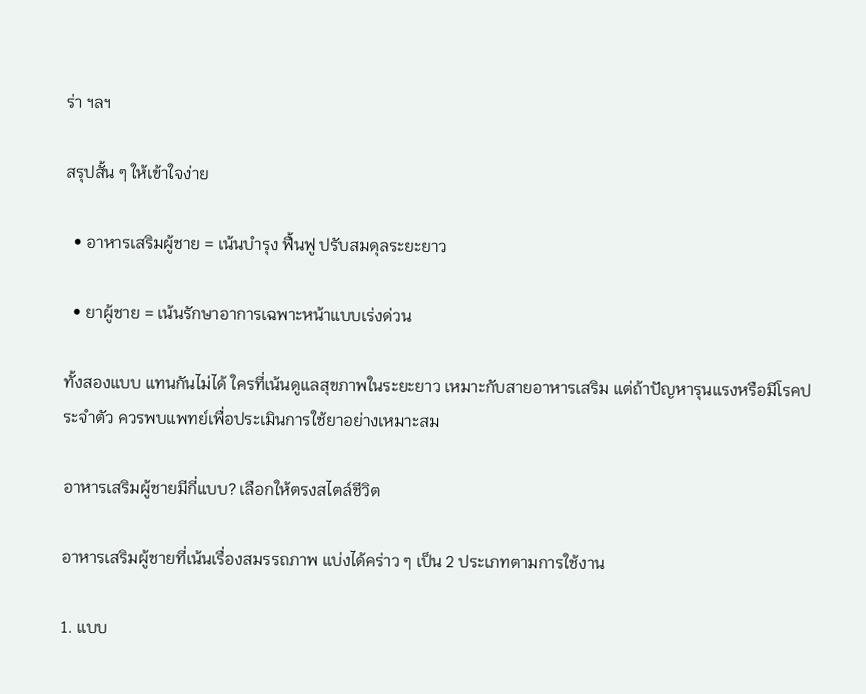ร่า ฯลฯ

สรุปสั้น ๆ ให้เข้าใจง่าย

  • อาหารเสริมผู้ชาย = เน้นบำรุง ฟื้นฟู ปรับสมดุลระยะยาว

  • ยาผู้ชาย = เน้นรักษาอาการเฉพาะหน้าแบบเร่งด่วน

ทั้งสองแบบ แทนกันไม่ได้ ใครที่เน้นดูแลสุขภาพในระยะยาว เหมาะกับสายอาหารเสริม แต่ถ้าปัญหารุนแรงหรือมีโรคประจำตัว ควรพบแพทย์เพื่อประเมินการใช้ยาอย่างเหมาะสม

อาหารเสริมผู้ชายมีกี่แบบ? เลือกให้ตรงสไตล์ชีวิต

อาหารเสริมผู้ชายที่เน้นเรื่องสมรรถภาพ แบ่งได้คร่าว ๆ เป็น 2 ประเภทตามการใช้งาน

1. แบบ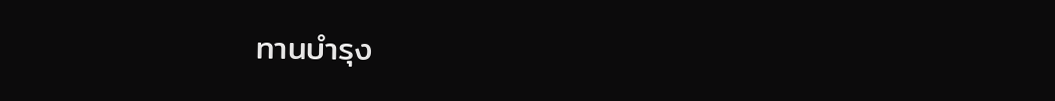ทานบำรุง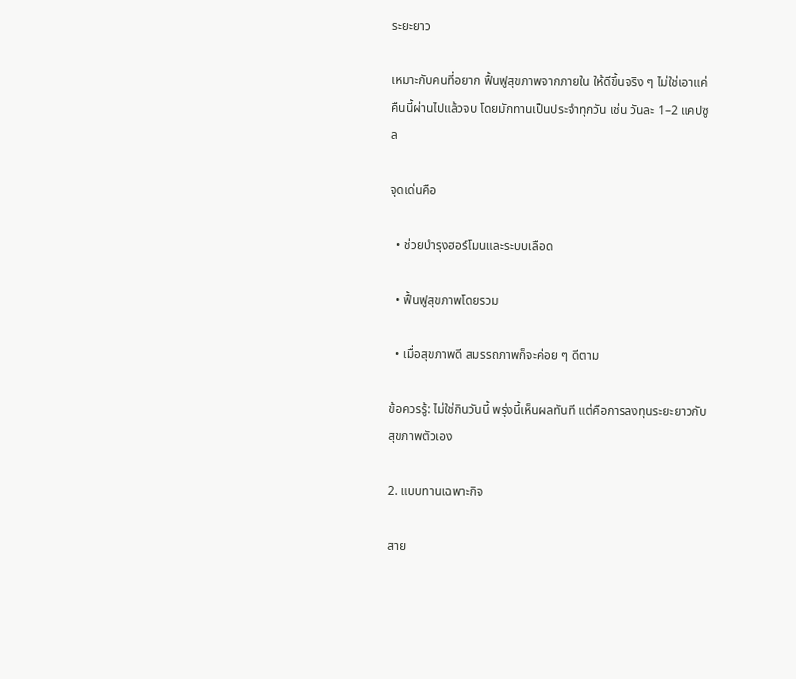ระยะยาว

เหมาะกับคนที่อยาก ฟื้นฟูสุขภาพจากภายใน ให้ดีขึ้นจริง ๆ ไม่ใช่เอาแค่คืนนี้ผ่านไปแล้วจบ โดยมักทานเป็นประจำทุกวัน เช่น วันละ 1–2 แคปซูล

จุดเด่นคือ

  • ช่วยบำรุงฮอร์โมนและระบบเลือด

  • ฟื้นฟูสุขภาพโดยรวม

  • เมื่อสุขภาพดี สมรรถภาพก็จะค่อย ๆ ดีตาม

ข้อควรรู้: ไม่ใช่กินวันนี้ พรุ่งนี้เห็นผลทันที แต่คือการลงทุนระยะยาวกับสุขภาพตัวเอง

2. แบบทานเฉพาะกิจ

สาย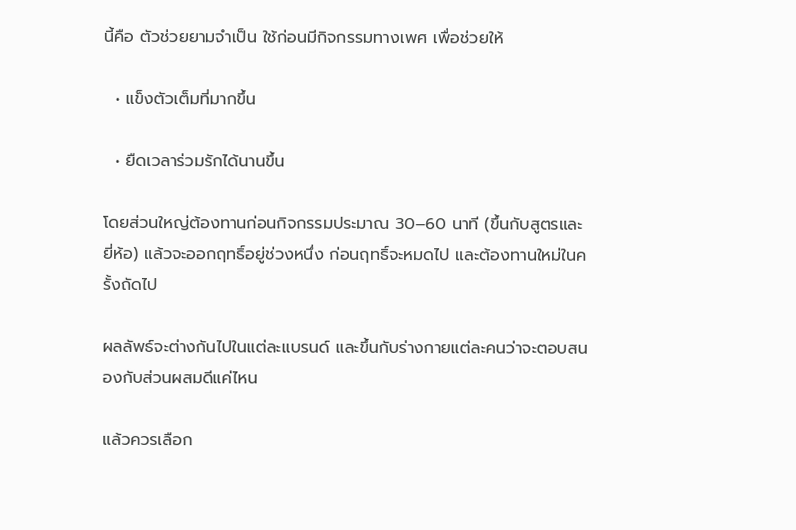นี้คือ ตัวช่วยยามจำเป็น ใช้ก่อนมีกิจกรรมทางเพศ เพื่อช่วยให้

  • แข็งตัวเต็มที่มากขึ้น

  • ยืดเวลาร่วมรักได้นานขึ้น

โดยส่วนใหญ่ต้องทานก่อนกิจกรรมประมาณ 30–60 นาที (ขึ้นกับสูตรและยี่ห้อ) แล้วจะออกฤทธิ์อยู่ช่วงหนึ่ง ก่อนฤทธิ์จะหมดไป และต้องทานใหม่ในครั้งถัดไป

ผลลัพธ์จะต่างกันไปในแต่ละแบรนด์ และขึ้นกับร่างกายแต่ละคนว่าจะตอบสนองกับส่วนผสมดีแค่ไหน

แล้วควรเลือก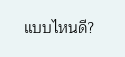แบบไหนดี?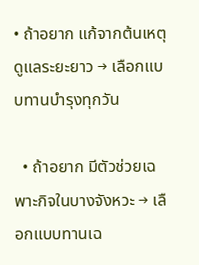• ถ้าอยาก แก้จากต้นเหตุ ดูแลระยะยาว → เลือกแบบทานบำรุงทุกวัน

  • ถ้าอยาก มีตัวช่วยเฉพาะกิจในบางจังหวะ → เลือกแบบทานเฉ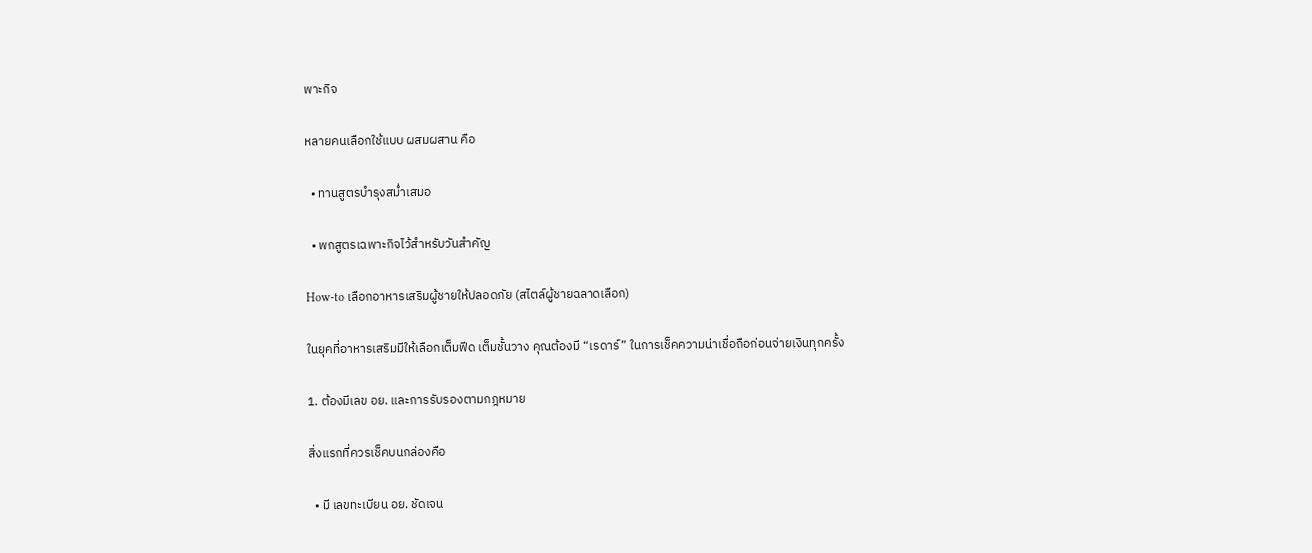พาะกิจ

หลายคนเลือกใช้แบบ ผสมผสาน คือ

  • ทานสูตรบำรุงสม่ำเสมอ

  • พกสูตรเฉพาะกิจไว้สำหรับวันสำคัญ

How-to เลือกอาหารเสริมผู้ชายให้ปลอดภัย (สไตล์ผู้ชายฉลาดเลือก)

ในยุคที่อาหารเสริมมีให้เลือกเต็มฟีด เต็มชั้นวาง คุณต้องมี “เรดาร์” ในการเช็คความน่าเชื่อถือก่อนจ่ายเงินทุกครั้ง

1. ต้องมีเลข อย. และการรับรองตามกฎหมาย

สิ่งแรกที่ควรเช็คบนกล่องคือ

  • มี เลขทะเบียน อย. ชัดเจน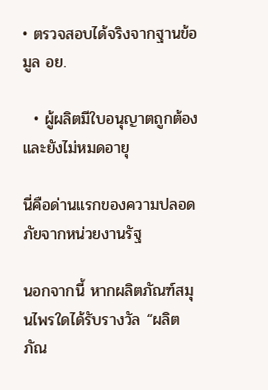• ตรวจสอบได้จริงจากฐานข้อมูล อย.

  • ผู้ผลิตมีใบอนุญาตถูกต้องและยังไม่หมดอายุ

นี่คือด่านแรกของความปลอดภัยจากหน่วยงานรัฐ

นอกจากนี้ หากผลิตภัณฑ์สมุนไพรใดได้รับรางวัล “ผลิตภัณ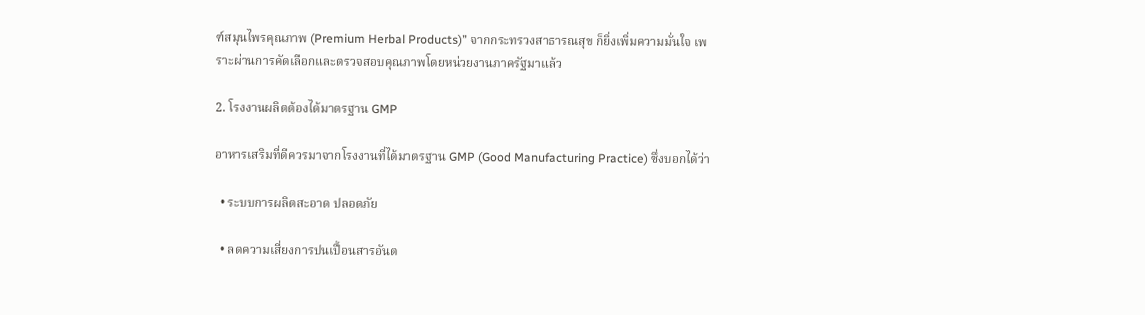ฑ์สมุนไพรคุณภาพ (Premium Herbal Products)” จากกระทรวงสาธารณสุข ก็ยิ่งเพิ่มความมั่นใจ เพราะผ่านการคัดเลือกและตรวจสอบคุณภาพโดยหน่วยงานภาครัฐมาแล้ว

2. โรงงานผลิตต้องได้มาตรฐาน GMP

อาหารเสริมที่ดีควรมาจากโรงงานที่ได้มาตรฐาน GMP (Good Manufacturing Practice) ซึ่งบอกได้ว่า

  • ระบบการผลิตสะอาด ปลอดภัย

  • ลดความเสี่ยงการปนเปื้อนสารอันต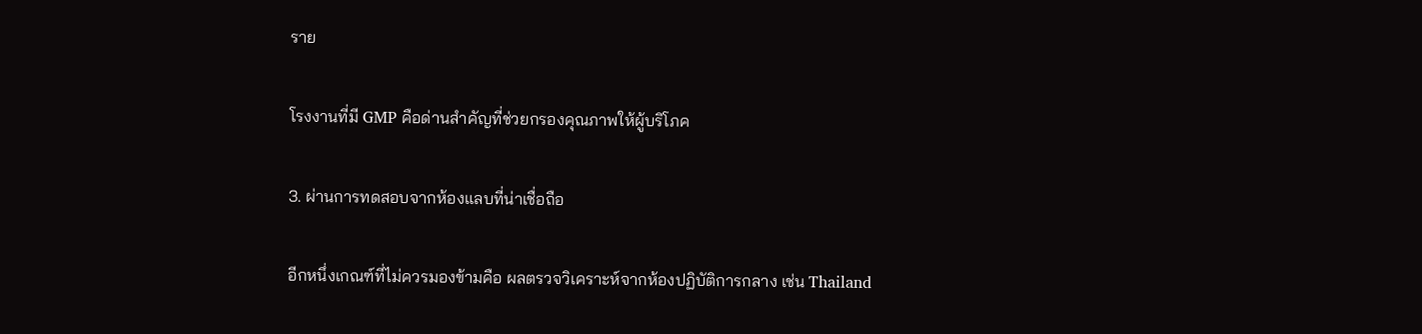ราย

โรงงานที่มี GMP คือด่านสำคัญที่ช่วยกรองคุณภาพให้ผู้บริโภค

3. ผ่านการทดสอบจากห้องแลบที่น่าเชื่อถือ

อีกหนึ่งเกณฑ์ที่ไม่ควรมองข้ามคือ ผลตรวจวิเคราะห์จากห้องปฏิบัติการกลาง เช่น Thailand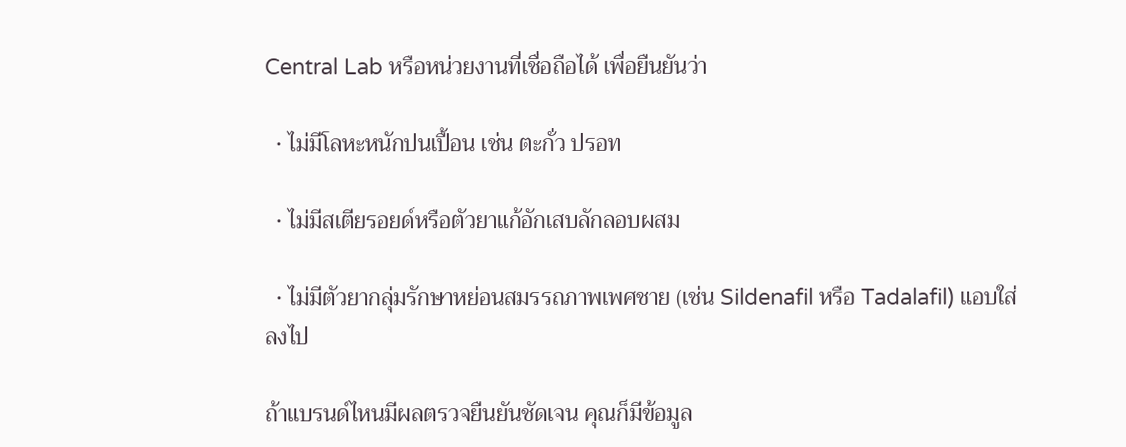Central Lab หรือหน่วยงานที่เชื่อถือได้ เพื่อยืนยันว่า

  • ไม่มีโลหะหนักปนเปื้อน เช่น ตะกั่ว ปรอท

  • ไม่มีสเตียรอยด์หรือตัวยาแก้อักเสบลักลอบผสม

  • ไม่มีตัวยากลุ่มรักษาหย่อนสมรรถภาพเพศชาย (เช่น Sildenafil หรือ Tadalafil) แอบใส่ลงไป

ถ้าแบรนด์ไหนมีผลตรวจยืนยันชัดเจน คุณก็มีข้อมูล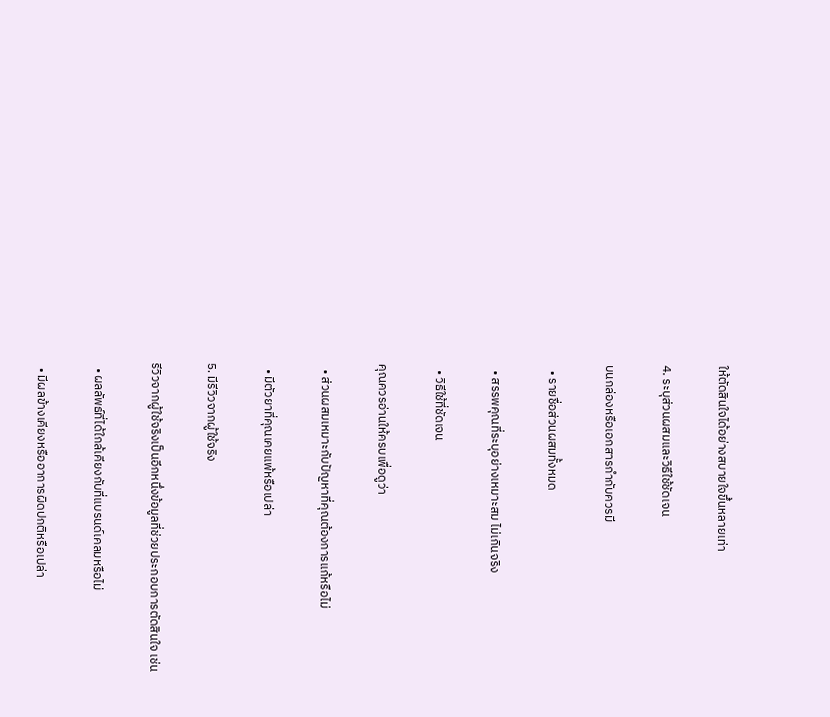ให้ตัดสินใจได้อย่างสบายใจขึ้นหลายเท่า

4. ระบุส่วนผสมและวิธีใช้ชัดเจน

บนกล่องหรือเอกสารกำกับควรมี

  • รายชื่อส่วนผสมทั้งหมด

  • สรรพคุณที่ระบุอย่างเหมาะสม ไม่เกินจริง

  • วิธีใช้ที่ชัดเจน

คุณควรอ่านให้ครบเพื่อดูว่า

  • ส่วนผสมเหมาะกับปัญหาที่คุณต้องการแก้หรือไม่

  • มีตัวยาที่คุณเคยแพ้หรือเปล่า

5. มีรีวิวจากผู้ใช้จริง

รีวิวจากผู้ใช้จริงเป็นอีกหนึ่งข้อมูลที่ช่วยประกอบการตัดสินใจ เช่น

  • ผลลัพธ์ที่ได้ใกล้เคียงกับที่แบรนด์เคลมหรือไม่

  • มีผลข้างเคียงหรืออาการผิดปกติหรือเปล่า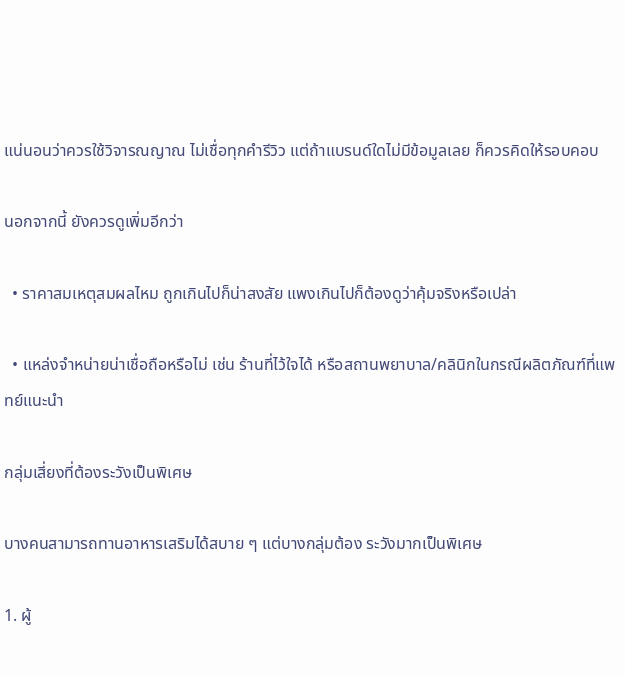แน่นอนว่าควรใช้วิจารณญาณ ไม่เชื่อทุกคำรีวิว แต่ถ้าแบรนด์ใดไม่มีข้อมูลเลย ก็ควรคิดให้รอบคอบ

นอกจากนี้ ยังควรดูเพิ่มอีกว่า

  • ราคาสมเหตุสมผลไหม ถูกเกินไปก็น่าสงสัย แพงเกินไปก็ต้องดูว่าคุ้มจริงหรือเปล่า

  • แหล่งจำหน่ายน่าเชื่อถือหรือไม่ เช่น ร้านที่ไว้ใจได้ หรือสถานพยาบาล/คลินิกในกรณีผลิตภัณฑ์ที่แพทย์แนะนำ

กลุ่มเสี่ยงที่ต้องระวังเป็นพิเศษ

บางคนสามารถทานอาหารเสริมได้สบาย ๆ แต่บางกลุ่มต้อง ระวังมากเป็นพิเศษ

1. ผู้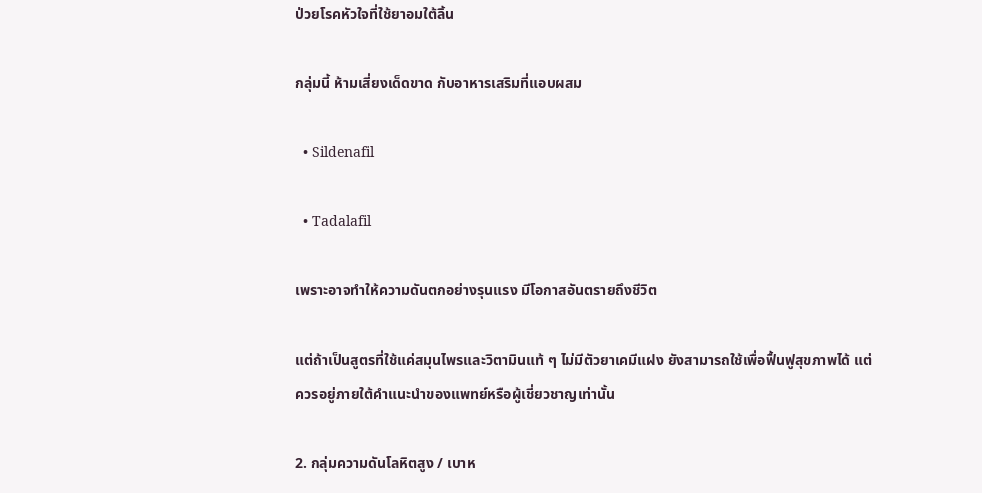ป่วยโรคหัวใจที่ใช้ยาอมใต้ลิ้น

กลุ่มนี้ ห้ามเสี่ยงเด็ดขาด กับอาหารเสริมที่แอบผสม

  • Sildenafil

  • Tadalafil

เพราะอาจทำให้ความดันตกอย่างรุนแรง มีโอกาสอันตรายถึงชีวิต

แต่ถ้าเป็นสูตรที่ใช้แค่สมุนไพรและวิตามินแท้ ๆ ไม่มีตัวยาเคมีแฝง ยังสามารถใช้เพื่อฟื้นฟูสุขภาพได้ แต่ควรอยู่ภายใต้คำแนะนำของแพทย์หรือผู้เชี่ยวชาญเท่านั้น

2. กลุ่มความดันโลหิตสูง / เบาห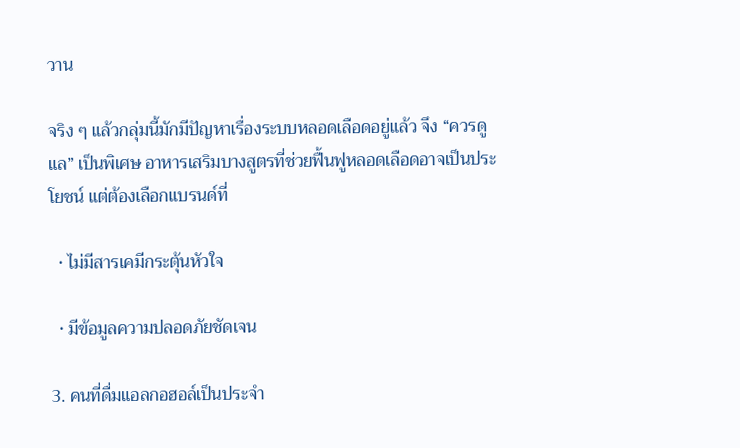วาน

จริง ๆ แล้วกลุ่มนี้มักมีปัญหาเรื่องระบบหลอดเลือดอยู่แล้ว จึง “ควรดูแล” เป็นพิเศษ อาหารเสริมบางสูตรที่ช่วยฟื้นฟูหลอดเลือดอาจเป็นประโยชน์ แต่ต้องเลือกแบรนด์ที่

  • ไม่มีสารเคมีกระตุ้นหัวใจ

  • มีข้อมูลความปลอดภัยชัดเจน

3. คนที่ดื่มแอลกอฮอล์เป็นประจำ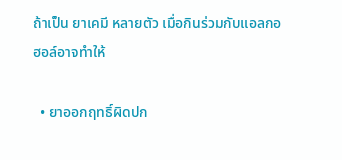ถ้าเป็น ยาเคมี หลายตัว เมื่อกินร่วมกับแอลกอฮอล์อาจทำให้

  • ยาออกฤทธิ์ผิดปก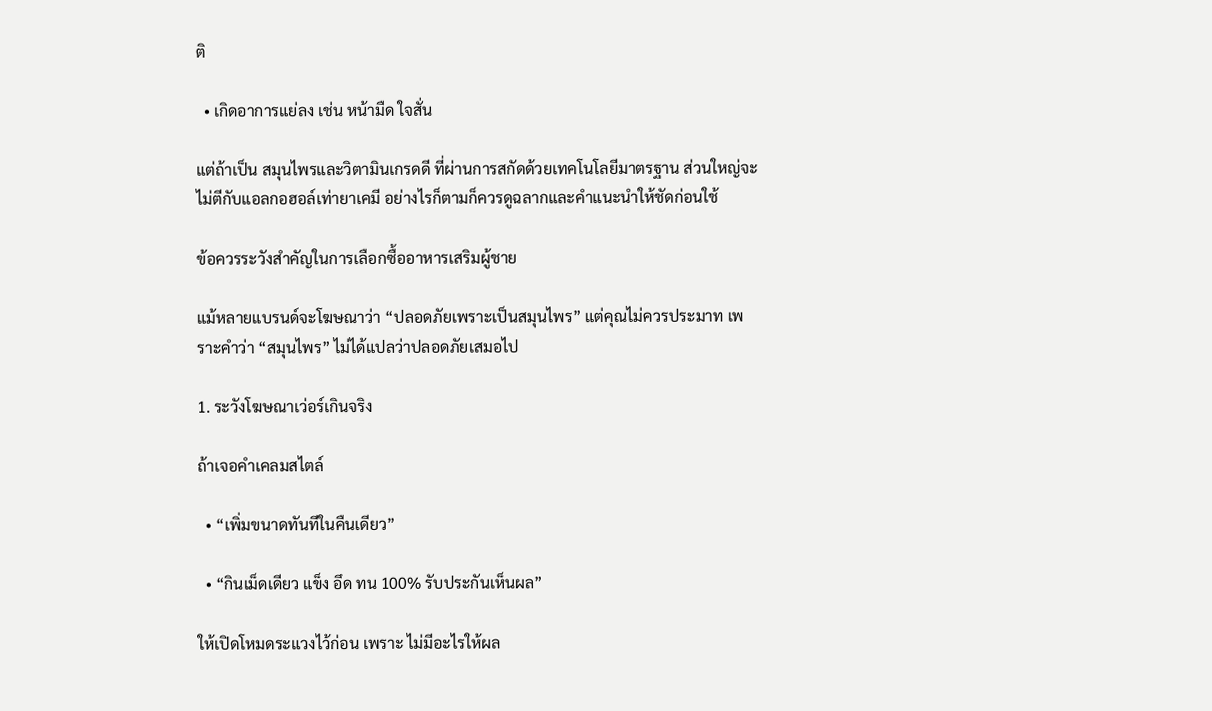ติ

  • เกิดอาการแย่ลง เช่น หน้ามืด ใจสั่น

แต่ถ้าเป็น สมุนไพรและวิตามินเกรดดี ที่ผ่านการสกัดด้วยเทคโนโลยีมาตรฐาน ส่วนใหญ่จะไม่ตีกับแอลกอฮอล์เท่ายาเคมี อย่างไรก็ตามก็ควรดูฉลากและคำแนะนำให้ชัดก่อนใช้

ข้อควรระวังสำคัญในการเลือกซื้ออาหารเสริมผู้ชาย

แม้หลายแบรนด์จะโฆษณาว่า “ปลอดภัยเพราะเป็นสมุนไพร” แต่คุณไม่ควรประมาท เพราะคำว่า “สมุนไพร” ไม่ได้แปลว่าปลอดภัยเสมอไป

1. ระวังโฆษณาเว่อร์เกินจริง

ถ้าเจอคำเคลมสไตล์

  • “เพิ่มขนาดทันทีในคืนเดียว”

  • “กินเม็ดเดียว แข็ง อึด ทน 100% รับประกันเห็นผล”

ให้เปิดโหมดระแวงไว้ก่อน เพราะ ไม่มีอะไรให้ผล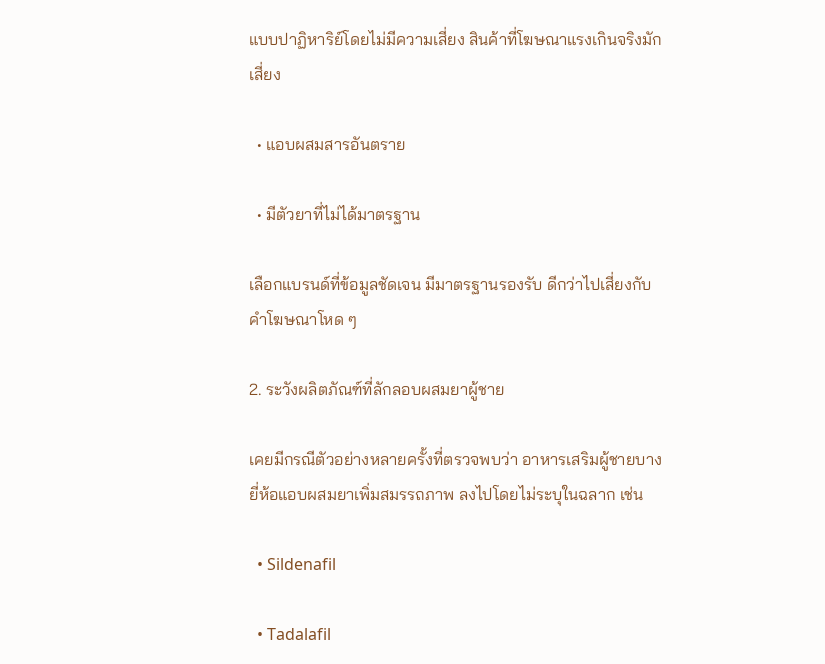แบบปาฏิหาริย์โดยไม่มีความเสี่ยง สินค้าที่โฆษณาแรงเกินจริงมักเสี่ยง

  • แอบผสมสารอันตราย

  • มีตัวยาที่ไม่ได้มาตรฐาน

เลือกแบรนด์ที่ข้อมูลชัดเจน มีมาตรฐานรองรับ ดีกว่าไปเสี่ยงกับคำโฆษณาโหด ๆ

2. ระวังผลิตภัณฑ์ที่ลักลอบผสมยาผู้ชาย

เคยมีกรณีตัวอย่างหลายครั้งที่ตรวจพบว่า อาหารเสริมผู้ชายบางยี่ห้อแอบผสมยาเพิ่มสมรรถภาพ ลงไปโดยไม่ระบุในฉลาก เช่น

  • Sildenafil

  • Tadalafil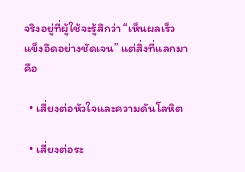จริงอยู่ที่ผู้ใช้จะรู้สึกว่า “เห็นผลเร็ว แข็งอึดอย่างชัดเจน” แต่สิ่งที่แลกมาคือ

  • เสี่ยงต่อหัวใจและความดันโลหิต

  • เสี่ยงต่อระ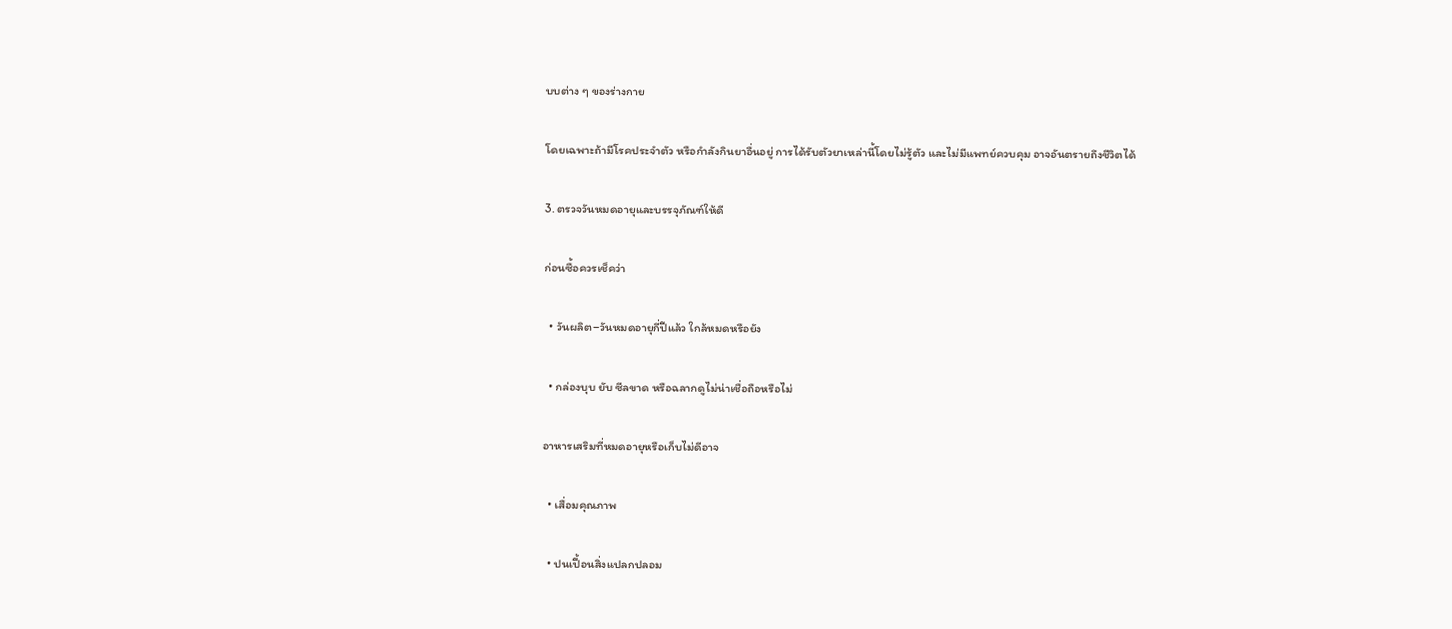บบต่าง ๆ ของร่างกาย

โดยเฉพาะถ้ามีโรคประจำตัว หรือกำลังกินยาอื่นอยู่ การได้รับตัวยาเหล่านี้โดยไม่รู้ตัว และไม่มีแพทย์ควบคุม อาจอันตรายถึงชีวิตได้

3. ตรวจวันหมดอายุและบรรจุภัณฑ์ให้ดี

ก่อนซื้อควรเช็คว่า

  • วันผลิต–วันหมดอายุกี่ปีแล้ว ใกล้หมดหรือยัง

  • กล่องบุบ ยับ ซีลขาด หรือฉลากดูไม่น่าเชื่อถือหรือไม่

อาหารเสริมที่หมดอายุหรือเก็บไม่ดีอาจ

  • เสื่อมคุณภาพ

  • ปนเปื้อนสิ่งแปลกปลอม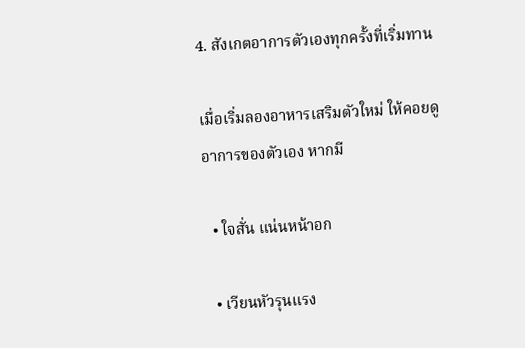4. สังเกตอาการตัวเองทุกครั้งที่เริ่มทาน

เมื่อเริ่มลองอาหารเสริมตัวใหม่ ให้คอยดูอาการของตัวเอง หากมี

  • ใจสั่น แน่นหน้าอก

  • เวียนหัวรุนแรง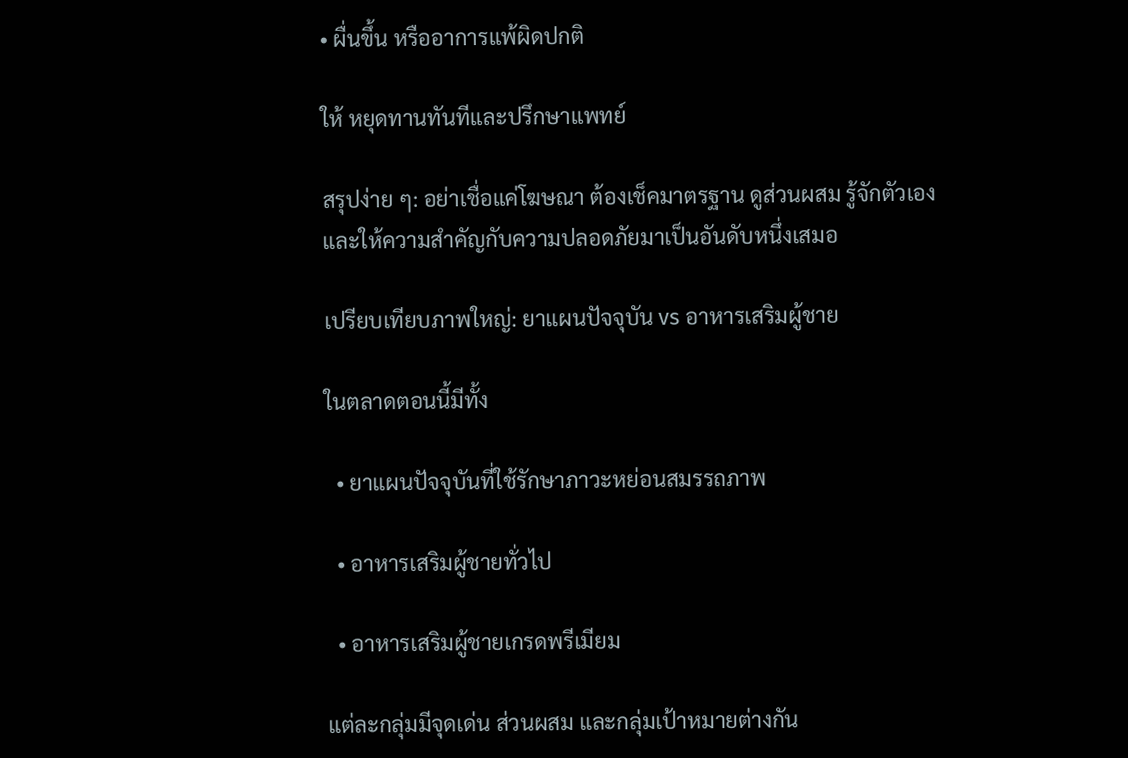• ผื่นขึ้น หรืออาการแพ้ผิดปกติ

ให้ หยุดทานทันทีและปรึกษาแพทย์

สรุปง่าย ๆ: อย่าเชื่อแค่โฆษณา ต้องเช็คมาตรฐาน ดูส่วนผสม รู้จักตัวเอง และให้ความสำคัญกับความปลอดภัยมาเป็นอันดับหนึ่งเสมอ

เปรียบเทียบภาพใหญ่: ยาแผนปัจจุบัน vs อาหารเสริมผู้ชาย

ในตลาดตอนนี้มีทั้ง

  • ยาแผนปัจจุบันที่ใช้รักษาภาวะหย่อนสมรรถภาพ

  • อาหารเสริมผู้ชายทั่วไป

  • อาหารเสริมผู้ชายเกรดพรีเมียม

แต่ละกลุ่มมีจุดเด่น ส่วนผสม และกลุ่มเป้าหมายต่างกัน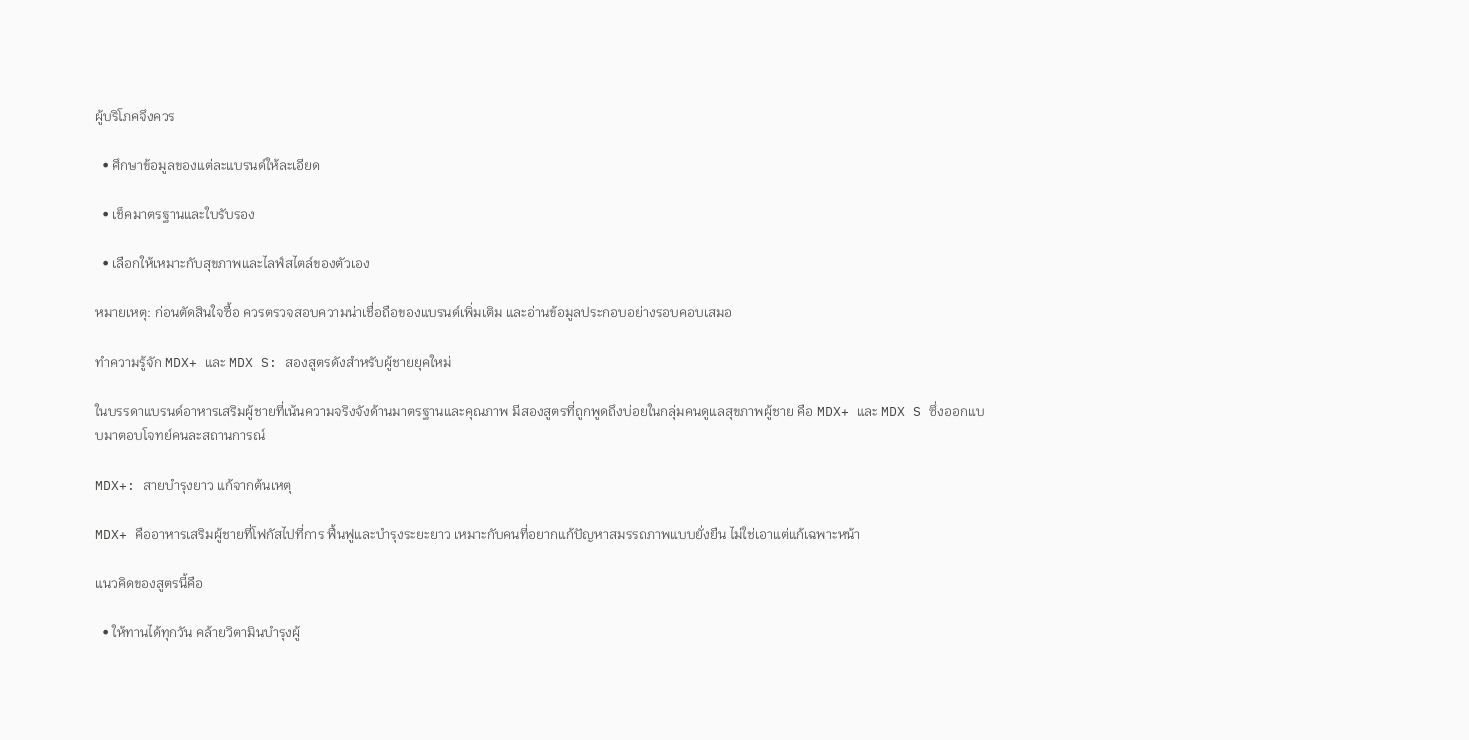ผู้บริโภคจึงควร

  • ศึกษาข้อมูลของแต่ละแบรนด์ให้ละเอียด

  • เช็คมาตรฐานและใบรับรอง

  • เลือกให้เหมาะกับสุขภาพและไลฟ์สไตล์ของตัวเอง

หมายเหตุ: ก่อนตัดสินใจซื้อ ควรตรวจสอบความน่าเชื่อถือของแบรนด์เพิ่มเติม และอ่านข้อมูลประกอบอย่างรอบคอบเสมอ

ทำความรู้จัก MDX+ และ MDX S: สองสูตรดังสำหรับผู้ชายยุคใหม่

ในบรรดาแบรนด์อาหารเสริมผู้ชายที่เน้นความจริงจังด้านมาตรฐานและคุณภาพ มีสองสูตรที่ถูกพูดถึงบ่อยในกลุ่มคนดูแลสุขภาพผู้ชาย คือ MDX+ และ MDX S ซึ่งออกแบบมาตอบโจทย์คนละสถานการณ์

MDX+: สายบำรุงยาว แก้จากต้นเหตุ

MDX+ คืออาหารเสริมผู้ชายที่โฟกัสไปที่การ ฟื้นฟูและบำรุงระยะยาว เหมาะกับคนที่อยากแก้ปัญหาสมรรถภาพแบบยั่งยืน ไม่ใช่เอาแต่แก้เฉพาะหน้า

แนวคิดของสูตรนี้คือ

  • ให้ทานได้ทุกวัน คล้ายวิตามินบำรุงผู้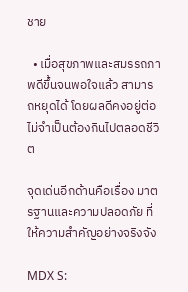ชาย

  • เมื่อสุขภาพและสมรรถภาพดีขึ้นจนพอใจแล้ว สามารถหยุดได้ โดยผลดีคงอยู่ต่อ ไม่จำเป็นต้องกินไปตลอดชีวิต

จุดเด่นอีกด้านคือเรื่อง มาตรฐานและความปลอดภัย ที่ให้ความสำคัญอย่างจริงจัง

MDX S: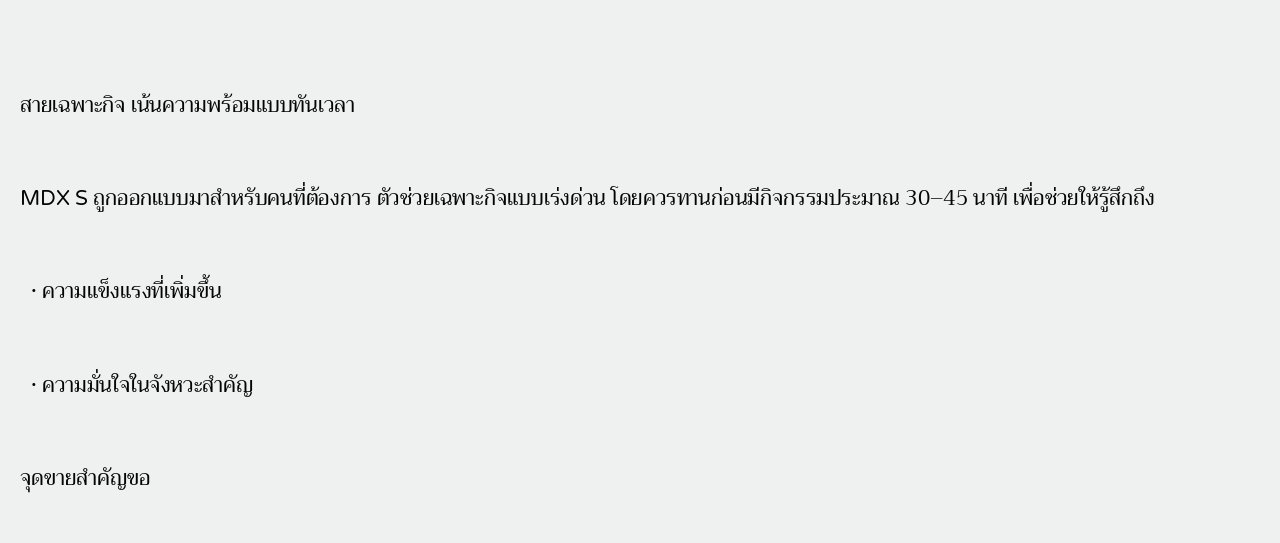สายเฉพาะกิจ เน้นความพร้อมแบบทันเวลา

MDX S ถูกออกแบบมาสำหรับคนที่ต้องการ ตัวช่วยเฉพาะกิจแบบเร่งด่วน โดยควรทานก่อนมีกิจกรรมประมาณ 30–45 นาที เพื่อช่วยให้รู้สึกถึง

  • ความแข็งแรงที่เพิ่มขึ้น

  • ความมั่นใจในจังหวะสำคัญ

จุดขายสำคัญขอ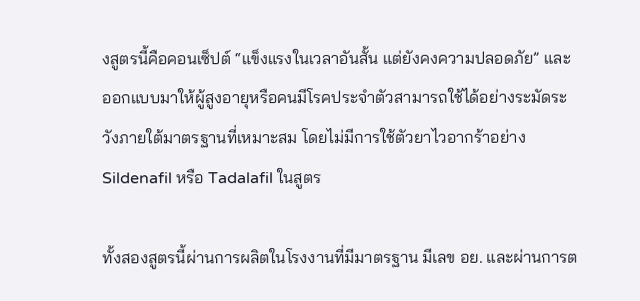งสูตรนี้คือคอนเซ็ปต์ “แข็งแรงในเวลาอันสั้น แต่ยังคงความปลอดภัย” และออกแบบมาให้ผู้สูงอายุหรือคนมีโรคประจำตัวสามารถใช้ได้อย่างระมัดระวังภายใต้มาตรฐานที่เหมาะสม โดยไม่มีการใช้ตัวยาไวอากร้าอย่าง Sildenafil หรือ Tadalafil ในสูตร

ทั้งสองสูตรนี้ผ่านการผลิตในโรงงานที่มีมาตรฐาน มีเลข อย. และผ่านการต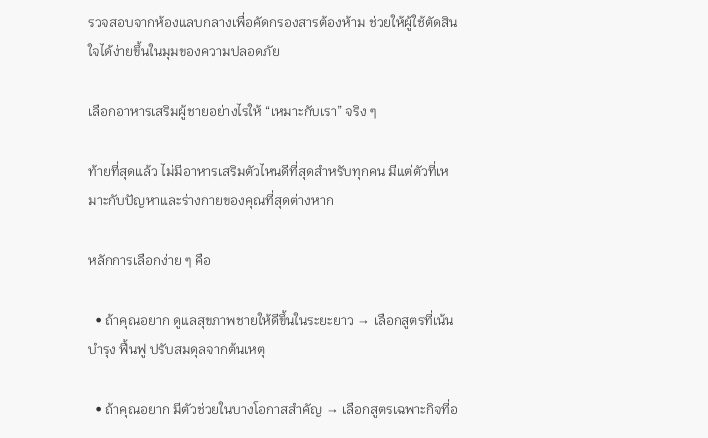รวจสอบจากห้องแลบกลางเพื่อคัดกรองสารต้องห้าม ช่วยให้ผู้ใช้ตัดสินใจได้ง่ายขึ้นในมุมของความปลอดภัย

เลือกอาหารเสริมผู้ชายอย่างไรให้ “เหมาะกับเรา” จริง ๆ

ท้ายที่สุดแล้ว ไม่มีอาหารเสริมตัวไหนดีที่สุดสำหรับทุกคน มีแต่ตัวที่เหมาะกับปัญหาและร่างกายของคุณที่สุดต่างหาก

หลักการเลือกง่าย ๆ คือ

  • ถ้าคุณอยาก ดูแลสุขภาพชายให้ดีขึ้นในระยะยาว → เลือกสูตรที่เน้นบำรุง ฟื้นฟู ปรับสมดุลจากต้นเหตุ

  • ถ้าคุณอยาก มีตัวช่วยในบางโอกาสสำคัญ → เลือกสูตรเฉพาะกิจที่อ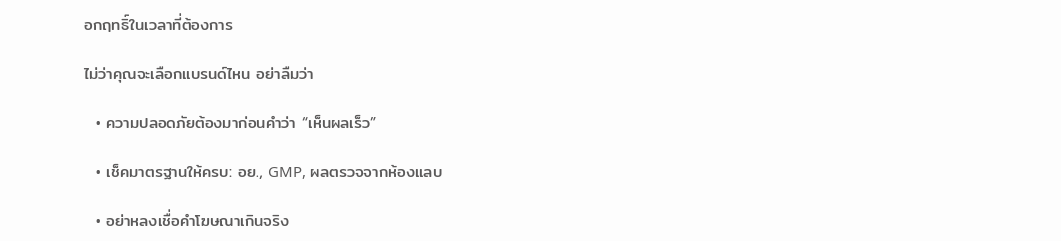อกฤทธิ์ในเวลาที่ต้องการ

ไม่ว่าคุณจะเลือกแบรนด์ไหน อย่าลืมว่า

  • ความปลอดภัยต้องมาก่อนคำว่า “เห็นผลเร็ว”

  • เช็คมาตรฐานให้ครบ: อย., GMP, ผลตรวจจากห้องแลบ

  • อย่าหลงเชื่อคำโฆษณาเกินจริง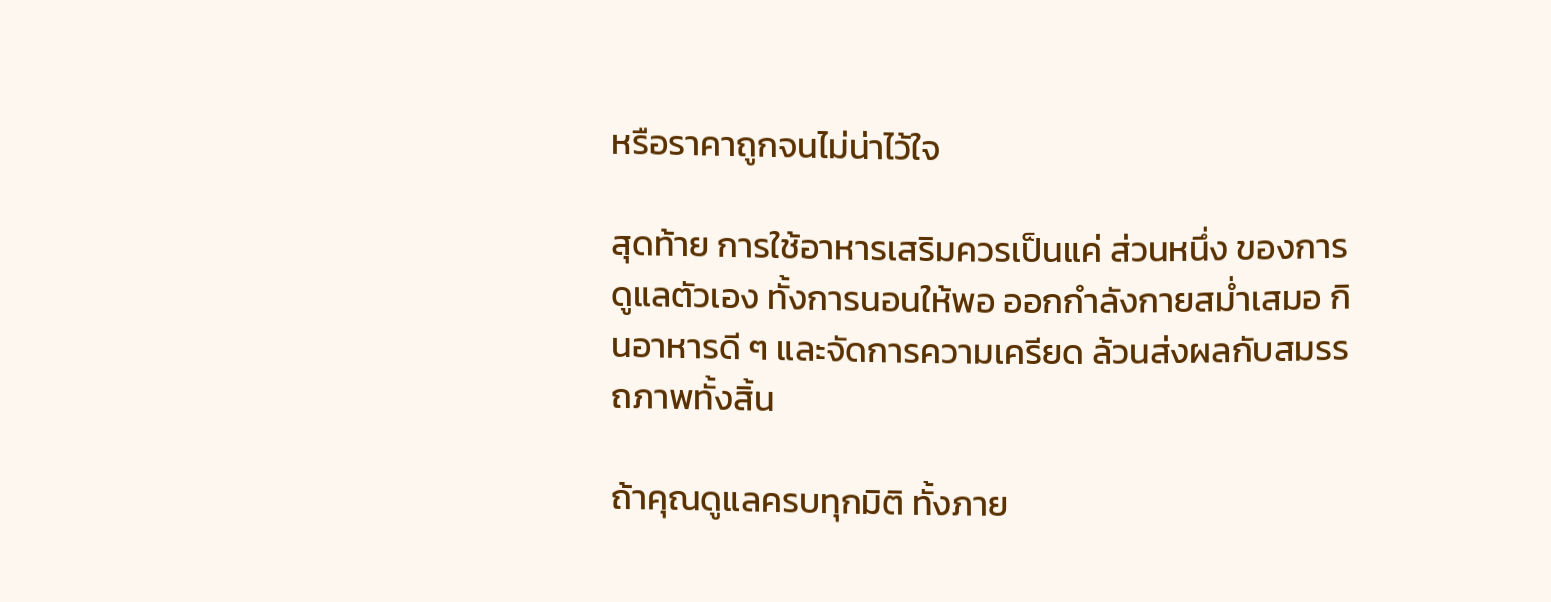หรือราคาถูกจนไม่น่าไว้ใจ

สุดท้าย การใช้อาหารเสริมควรเป็นแค่ ส่วนหนึ่ง ของการดูแลตัวเอง ทั้งการนอนให้พอ ออกกำลังกายสม่ำเสมอ กินอาหารดี ๆ และจัดการความเครียด ล้วนส่งผลกับสมรรถภาพทั้งสิ้น

ถ้าคุณดูแลครบทุกมิติ ทั้งภาย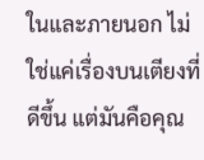ในและภายนอก ไม่ใช่แค่เรื่องบนเตียงที่ดีขึ้น แต่มันคือคุณ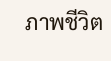ภาพชีวิต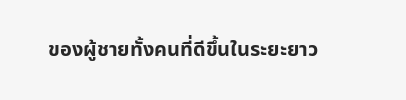ของผู้ชายทั้งคนที่ดีขึ้นในระยะยาว